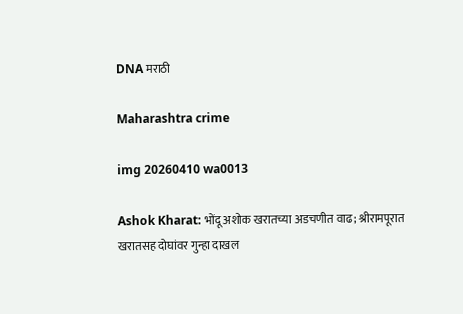DNA मराठी

Maharashtra crime

img 20260410 wa0013

Ashok Kharat: भोंदू अशोक खरातच्या अडचणीत वाढ; श्रीरामपूरात खरातसह दोघांवर गुन्हा दाखल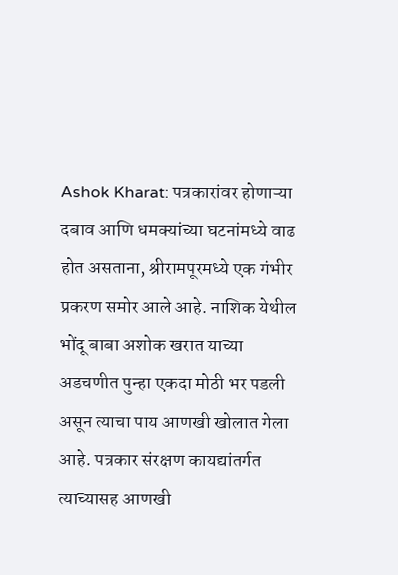Ashok Kharat: पत्रकारांवर होणाऱ्या दबाव आणि धमक्यांच्या घटनांमध्ये वाढ होत असताना, श्रीरामपूरमध्ये एक गंभीर प्रकरण समोर आले आहे. नाशिक येथील भोंदू बाबा अशोक खरात याच्या अडचणीत पुन्हा एकदा मोठी भर पडली असून त्याचा पाय आणखी खोलात गेला आहे. पत्रकार संरक्षण कायद्यांतर्गत त्याच्यासह आणखी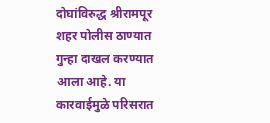दोघांविरुद्ध श्रीरामपूर शहर पोलीस ठाण्यात गुन्हा दाखल करण्यात आला आहे. या कारवाईमुळे परिसरात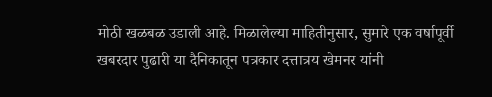मोठी खळबळ उडाली आहे. मिळालेल्या माहितीनुसार, सुमारे एक वर्षापूर्वी खबरदार पुढारी या दैनिकातून पत्रकार दत्तात्रय खेमनर यांनी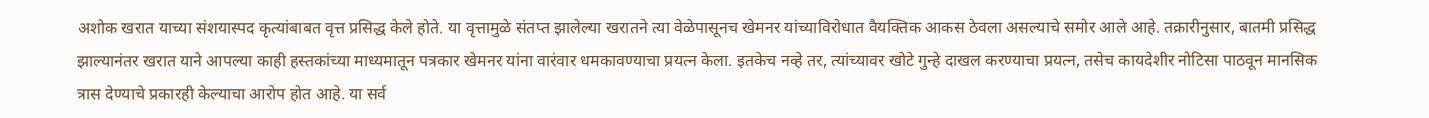अशोक खरात याच्या संशयास्पद कृत्यांबाबत वृत्त प्रसिद्ध केले होते. या वृत्तामुळे संतप्त झालेल्या खरातने त्या वेळेपासूनच खेमनर यांच्याविरोधात वैयक्तिक आकस ठेवला असल्याचे समोर आले आहे. तक्रारीनुसार, बातमी प्रसिद्ध झाल्यानंतर खरात याने आपल्या काही हस्तकांच्या माध्यमातून पत्रकार खेमनर यांना वारंवार धमकावण्याचा प्रयत्न केला. इतकेच नव्हे तर, त्यांच्यावर खोटे गुन्हे दाखल करण्याचा प्रयत्न, तसेच कायदेशीर नोटिसा पाठवून मानसिक त्रास देण्याचे प्रकारही केल्याचा आरोप होत आहे. या सर्व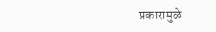प्रकारामुळे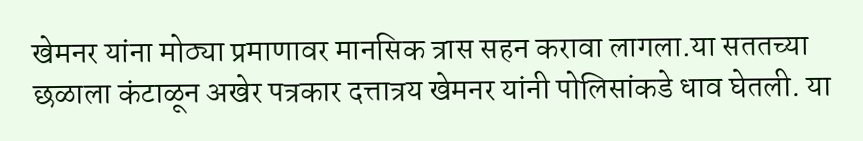खेमनर यांना मोठ्या प्रमाणावर मानसिक त्रास सहन करावा लागला.या सततच्या छळाला कंटाळून अखेर पत्रकार दत्तात्रय खेमनर यांनी पोलिसांकडे धाव घेतली. या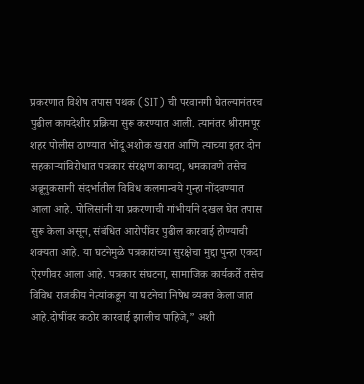प्रकरणात विशेष तपास पथक (SIT) ची परवानगी घेतल्यानंतरच पुढील कायदेशीर प्रक्रिया सुरू करण्यात आली. त्यानंतर श्रीरामपूर शहर पोलीस ठाण्यात भोंदू अशोक खरात आणि त्याच्या इतर दोन सहकाऱ्यांविरोधात पत्रकार संरक्षण कायदा, धमकावणे तसेच अब्रूनुकसानी संदर्भातील विविध कलमान्वये गुन्हा नोंदवण्यात आला आहे. पोलिसांनी या प्रकरणाची गांभीर्याने दखल घेत तपास सुरू केला असून, संबंधित आरोपींवर पुढील कारवाई होण्याची शक्यता आहे. या घटनेमुळे पत्रकारांच्या सुरक्षेचा मुद्दा पुन्हा एकदा ऐरणीवर आला आहे. पत्रकार संघटना, सामाजिक कार्यकर्ते तसेच विविध राजकीय नेत्यांकडून या घटनेचा निषेध व्यक्त केला जात आहे.दोषींवर कठोर कारवाई झालीच पाहिजे,” अशी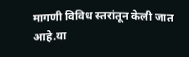मागणी विविध स्तरांतून केली जात आहे.या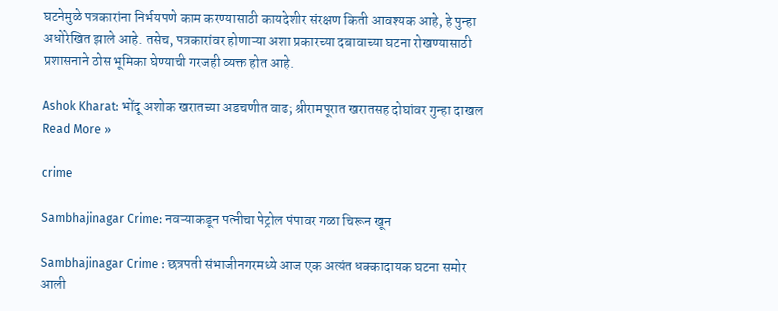घटनेमुळे पत्रकारांना निर्भयपणे काम करण्यासाठी कायदेशीर संरक्षण किती आवश्यक आहे, हे पुन्हा अधोरेखित झाले आहे. तसेच, पत्रकारांवर होणाऱ्या अशा प्रकारच्या दबावाच्या घटना रोखण्यासाठी प्रशासनाने ठोस भूमिका घेण्याची गरजही व्यक्त होत आहे.

Ashok Kharat: भोंदू अशोक खरातच्या अडचणीत वाढ; श्रीरामपूरात खरातसह दोघांवर गुन्हा दाखल Read More »

crime

Sambhajinagar Crime: नवऱ्याकडून पत्नीचा पेट्रोल पंपावर गळा चिरून खून

Sambhajinagar Crime : छत्रपती संभाजीनगरमध्ये आज एक अत्यंत धक्कादायक घटना समोर आली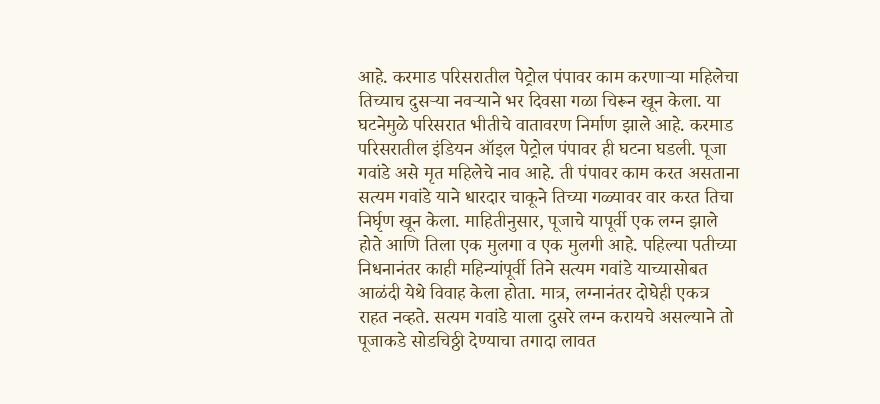आहे. करमाड परिसरातील पेट्रोल पंपावर काम करणाऱ्या महिलेचा तिच्याच दुसऱ्या नवऱ्याने भर दिवसा गळा चिरून खून केला. या घटनेमुळे परिसरात भीतीचे वातावरण निर्माण झाले आहे. करमाड परिसरातील इंडियन ऑइल पेट्रोल पंपावर ही घटना घडली. पूजा गवांडे असे मृत महिलेचे नाव आहे. ती पंपावर काम करत असताना सत्यम गवांडे याने धारदार चाकूने तिच्या गळ्यावर वार करत तिचा निर्घृण खून केला. माहितीनुसार, पूजाचे यापूर्वी एक लग्न झाले होते आणि तिला एक मुलगा व एक मुलगी आहे. पहिल्या पतीच्या निधनानंतर काही महिन्यांपूर्वी तिने सत्यम गवांडे याच्यासोबत आळंदी येथे विवाह केला होता. मात्र, लग्नानंतर दोघेही एकत्र राहत नव्हते. सत्यम गवांडे याला दुसरे लग्न करायचे असल्याने तो पूजाकडे सोडचिठ्ठी देण्याचा तगादा लावत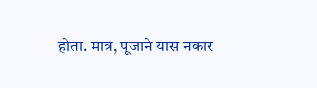होता. मात्र, पूजाने यास नकार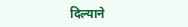दिल्याने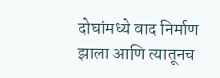दोघांमध्ये वाद निर्माण झाला आणि त्यातूनच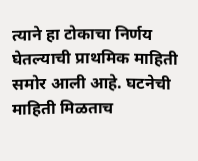त्याने हा टोकाचा निर्णय घेतल्याची प्राथमिक माहिती समोर आली आहे. घटनेची माहिती मिळताच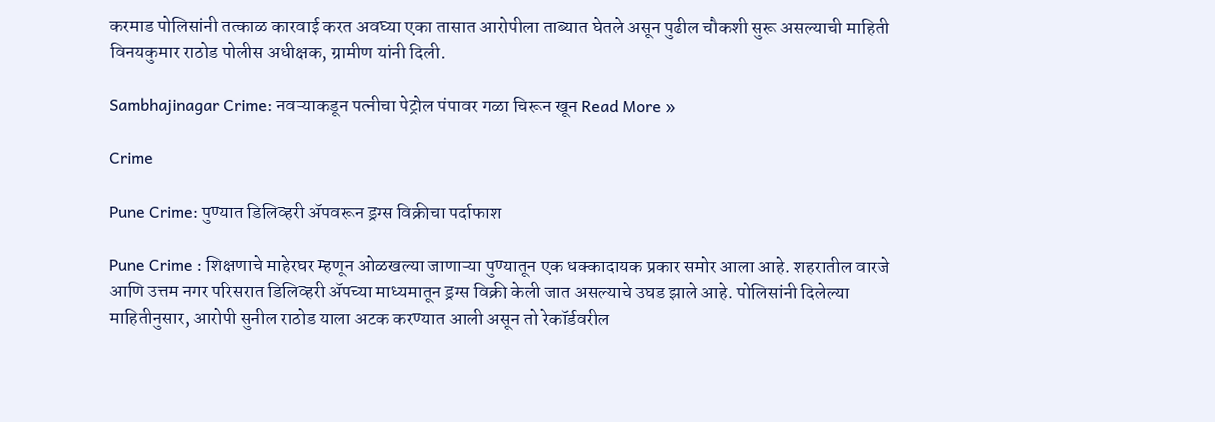करमाड पोलिसांनी तत्काळ कारवाई करत अवघ्या एका तासात आरोपीला ताब्यात घेतले असून पुढील चौकशी सुरू असल्याची माहिती विनयकुमार राठोड पोलीस अधीक्षक, ग्रामीण यांनी दिली.

Sambhajinagar Crime: नवऱ्याकडून पत्नीचा पेट्रोल पंपावर गळा चिरून खून Read More »

Crime

Pune Crime: पुण्यात डिलिव्हरी ॲपवरून ड्रग्स विक्रीचा पर्दाफाश

Pune Crime : शिक्षणाचे माहेरघर म्हणून ओळखल्या जाणाऱ्या पुण्यातून एक धक्कादायक प्रकार समोर आला आहे. शहरातील वारजे आणि उत्तम नगर परिसरात डिलिव्हरी ॲपच्या माध्यमातून ड्रग्स विक्री केली जात असल्याचे उघड झाले आहे. पोलिसांनी दिलेल्या माहितीनुसार, आरोपी सुनील राठोड याला अटक करण्यात आली असून तो रेकॉर्डवरील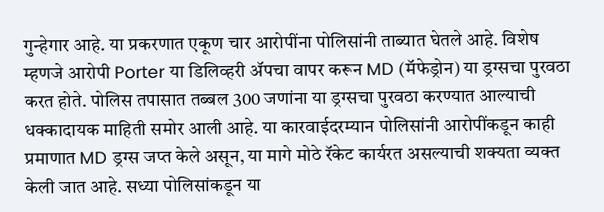गुन्हेगार आहे. या प्रकरणात एकूण चार आरोपींना पोलिसांनी ताब्यात घेतले आहे. विशेष म्हणजे आरोपी Porter या डिलिव्हरी ॲपचा वापर करून MD (मॅफेड्रोन) या ड्रग्सचा पुरवठा करत होते. पोलिस तपासात तब्बल 300 जणांना या ड्रग्सचा पुरवठा करण्यात आल्याची धक्कादायक माहिती समोर आली आहे. या कारवाईदरम्यान पोलिसांनी आरोपींकडून काही प्रमाणात MD ड्रग्स जप्त केले असून, या मागे मोठे रॅकेट कार्यरत असल्याची शक्यता व्यक्त केली जात आहे. सध्या पोलिसांकडून या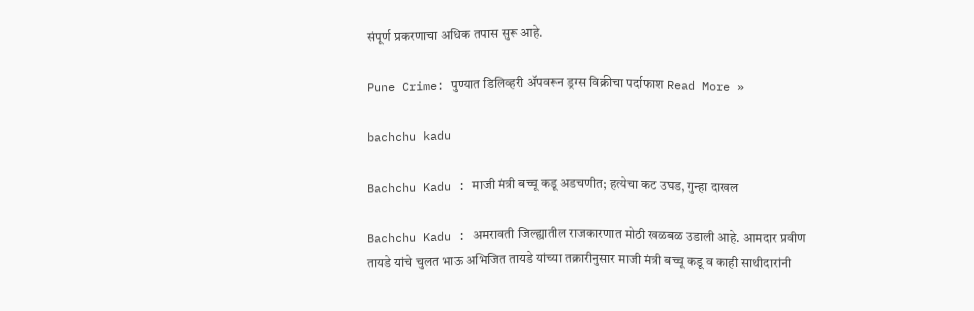संपूर्ण प्रकरणाचा अधिक तपास सुरू आहे.

Pune Crime: पुण्यात डिलिव्हरी ॲपवरून ड्रग्स विक्रीचा पर्दाफाश Read More »

bachchu kadu

Bachchu Kadu : माजी मंत्री बच्चू कडू अडचणीत; हत्येचा कट उघड, गुन्हा दाखल

Bachchu Kadu : अमरावती जिल्ह्यातील राजकारणात मोठी खळबळ उडाली आहे. आमदार प्रवीण तायडे यांचे चुलत भाऊ अभिजित तायडे यांच्या तक्रारीनुसार माजी मंत्री बच्चू कडू व काही साथीदारांनी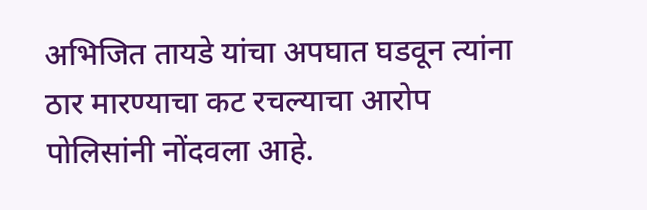अभिजित तायडे यांचा अपघात घडवून त्यांना ठार मारण्याचा कट रचल्याचा आरोप पोलिसांनी नोंदवला आहे.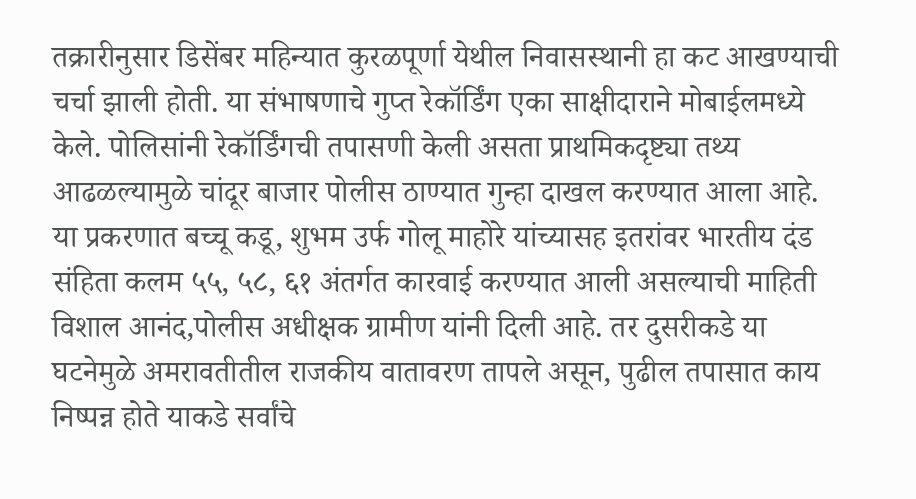तक्रारीनुसार डिसेंबर महिन्यात कुरळपूर्णा येथील निवासस्थानी हा कट आखण्याची चर्चा झाली होती. या संभाषणाचे गुप्त रेकॉर्डिंग एका साक्षीदाराने मोबाईलमध्ये केले. पोलिसांनी रेकॉर्डिंगची तपासणी केली असता प्राथमिकदृष्ट्या तथ्य आढळल्यामुळे चांदूर बाजार पोलीस ठाण्यात गुन्हा दाखल करण्यात आला आहे. या प्रकरणात बच्चू कडू, शुभम उर्फ गोलू माहोरे यांच्यासह इतरांवर भारतीय दंड संहिता कलम ५५, ५८, ६१ अंतर्गत कारवाई करण्यात आली असल्याची माहिती विशाल आनंद,पोलीस अधीक्षक ग्रामीण यांनी दिली आहे. तर दुसरीकडे या घटनेमुळे अमरावतीतील राजकीय वातावरण तापले असून, पुढील तपासात काय निष्पन्न होते याकडे सर्वांचे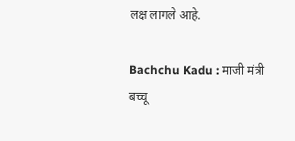लक्ष लागले आहे.

Bachchu Kadu : माजी मंत्री बच्चू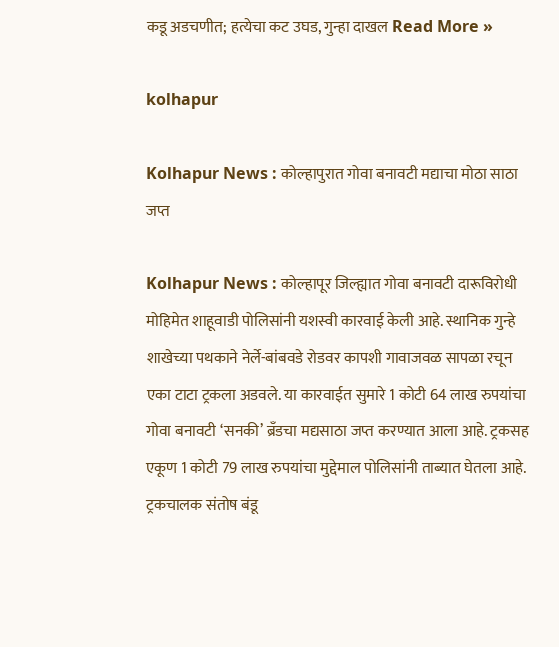कडू अडचणीत; हत्येचा कट उघड, गुन्हा दाखल Read More »

kolhapur

Kolhapur News : कोल्हापुरात गोवा बनावटी मद्याचा मोठा साठा जप्त

Kolhapur News : कोल्हापूर जिल्ह्यात गोवा बनावटी दारूविरोधी मोहिमेत शाहूवाडी पोलिसांनी यशस्वी कारवाई केली आहे. स्थानिक गुन्हे शाखेच्या पथकाने नेर्ले-बांबवडे रोडवर कापशी गावाजवळ सापळा रचून एका टाटा ट्रकला अडवले. या कारवाईत सुमारे 1 कोटी 64 लाख रुपयांचा गोवा बनावटी ‘सनकी’ ब्रँडचा मद्यसाठा जप्त करण्यात आला आहे. ट्रकसह एकूण 1 कोटी 79 लाख रुपयांचा मुद्देमाल पोलिसांनी ताब्यात घेतला आहे. ट्रकचालक संतोष बंडू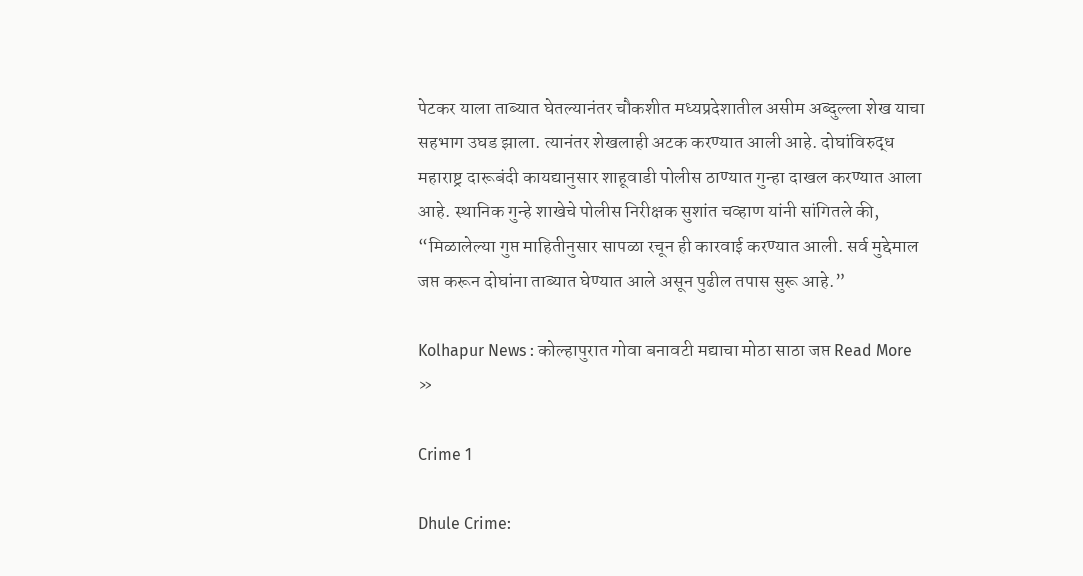पेटकर याला ताब्यात घेतल्यानंतर चौकशीत मध्यप्रदेशातील असीम अब्दुल्ला शेख याचा सहभाग उघड झाला. त्यानंतर शेखलाही अटक करण्यात आली आहे. दोघांविरुद्ध महाराष्ट्र दारूबंदी कायद्यानुसार शाहूवाडी पोलीस ठाण्यात गुन्हा दाखल करण्यात आला आहे. स्थानिक गुन्हे शाखेचे पोलीस निरीक्षक सुशांत चव्हाण यांनी सांगितले की, “मिळालेल्या गुप्त माहितीनुसार सापळा रचून ही कारवाई करण्यात आली. सर्व मुद्देमाल जप्त करून दोघांना ताब्यात घेण्यात आले असून पुढील तपास सुरू आहे.”

Kolhapur News : कोल्हापुरात गोवा बनावटी मद्याचा मोठा साठा जप्त Read More »

Crime 1

Dhule Crime: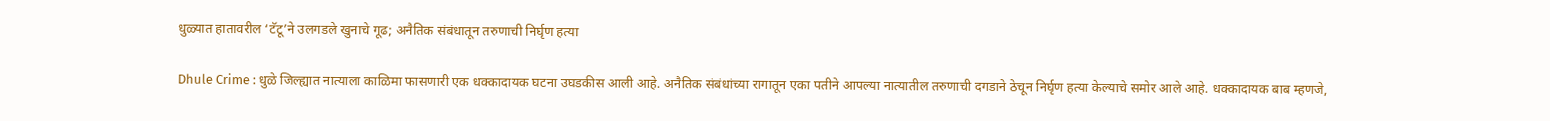धुळ्यात हातावरील ‘टॅटू’ने उलगडले खुनाचे गूढ; अनैतिक संबंधातून तरुणाची निर्घृण हत्या

Dhule Crime : धुळे जिल्ह्यात नात्याला काळिमा फासणारी एक धक्कादायक घटना उघडकीस आली आहे. अनैतिक संबंधांच्या रागातून एका पतीने आपल्या नात्यातील तरुणाची दगडाने ठेचून निर्घृण हत्या केल्याचे समोर आले आहे. धक्कादायक बाब म्हणजे,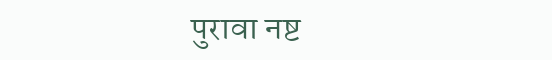पुरावा नष्ट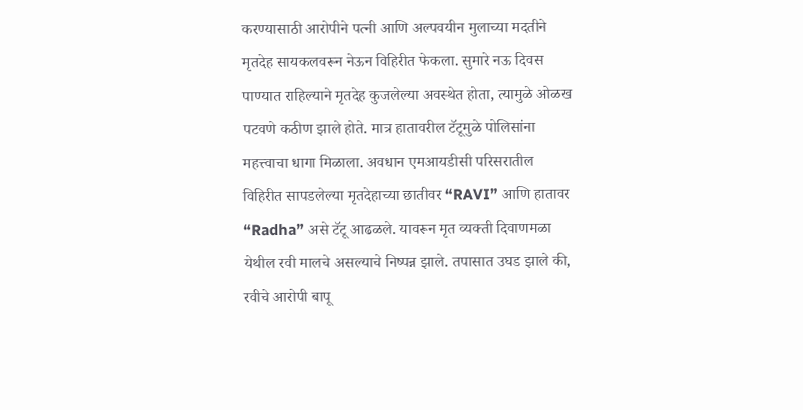करण्यासाठी आरोपीने पत्नी आणि अल्पवयीन मुलाच्या मदतीने मृतदेह सायकलवरून नेऊन विहिरीत फेकला. सुमारे नऊ दिवस पाण्यात राहिल्याने मृतदेह कुजलेल्या अवस्थेत होता, त्यामुळे ओळख पटवणे कठीण झाले होते. मात्र हातावरील टॅटूमुळे पोलिसांना महत्त्वाचा धागा मिळाला. अवधान एमआयडीसी परिसरातील विहिरीत सापडलेल्या मृतदेहाच्या छातीवर “RAVI” आणि हातावर “Radha” असे टॅटू आढळले. यावरून मृत व्यक्ती दिवाणमळा येथील रवी मालचे असल्याचे निष्पन्न झाले. तपासात उघड झाले की, रवीचे आरोपी बापू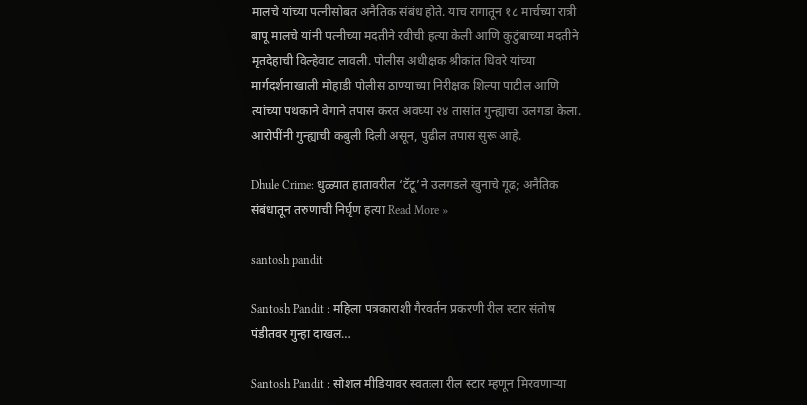मालचे यांच्या पत्नीसोबत अनैतिक संबंध होते. याच रागातून १८ मार्चच्या रात्री बापू मालचे यांनी पत्नीच्या मदतीने रवीची हत्या केली आणि कुटुंबाच्या मदतीने मृतदेहाची विल्हेवाट लावली. पोलीस अधीक्षक श्रीकांत धिवरे यांच्या मार्गदर्शनाखाली मोहाडी पोलीस ठाण्याच्या निरीक्षक शिल्पा पाटील आणि त्यांच्या पथकाने वेगाने तपास करत अवघ्या २४ तासांत गुन्ह्याचा उलगडा केला. आरोपींनी गुन्ह्याची कबुली दिली असून, पुढील तपास सुरू आहे.

Dhule Crime: धुळ्यात हातावरील ‘टॅटू’ने उलगडले खुनाचे गूढ; अनैतिक संबंधातून तरुणाची निर्घृण हत्या Read More »

santosh pandit

Santosh Pandit : महिला पत्रकाराशी गैरवर्तन प्रकरणी रील स्टार संतोष पंडीतवर गुन्हा दाखल…

Santosh Pandit : सोशल मीडियावर स्वतःला रील स्टार म्हणून मिरवणाऱ्या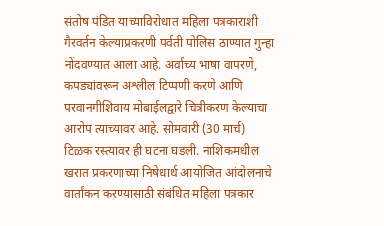संतोष पंडित याच्याविरोधात महिला पत्रकाराशी गैरवर्तन केल्याप्रकरणी पर्वती पोलिस ठाण्यात गुन्हा नोंदवण्यात आला आहे. अर्वाच्य भाषा वापरणे, कपड्यांवरून अश्लील टिप्पणी करणे आणि परवानगीशिवाय मोबाईलद्वारे चित्रीकरण केल्याचा आरोप त्याच्यावर आहे. सोमवारी (30 मार्च) टिळक रस्त्यावर ही घटना घडली. नाशिकमधील खरात प्रकरणाच्या निषेधार्थ आयोजित आंदोलनाचे वार्तांकन करण्यासाठी संबंधित महिला पत्रकार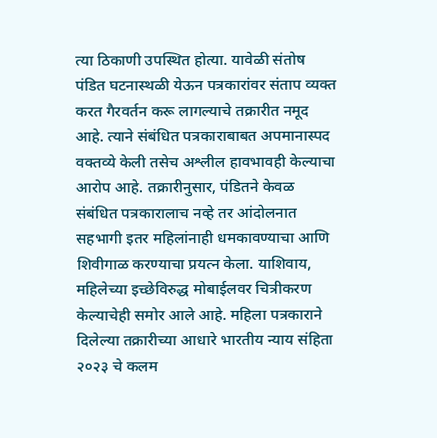त्या ठिकाणी उपस्थित होत्या. यावेळी संतोष पंडित घटनास्थळी येऊन पत्रकारांवर संताप व्यक्त करत गैरवर्तन करू लागल्याचे तक्रारीत नमूद आहे. त्याने संबंधित पत्रकाराबाबत अपमानास्पद वक्तव्ये केली तसेच अश्लील हावभावही केल्याचा आरोप आहे. तक्रारीनुसार, पंडितने केवळ संबंधित पत्रकारालाच नव्हे तर आंदोलनात सहभागी इतर महिलांनाही धमकावण्याचा आणि शिवीगाळ करण्याचा प्रयत्न केला. याशिवाय, महिलेच्या इच्छेविरुद्ध मोबाईलवर चित्रीकरण केल्याचेही समोर आले आहे. महिला पत्रकाराने दिलेल्या तक्रारीच्या आधारे भारतीय न्याय संहिता २०२३ चे कलम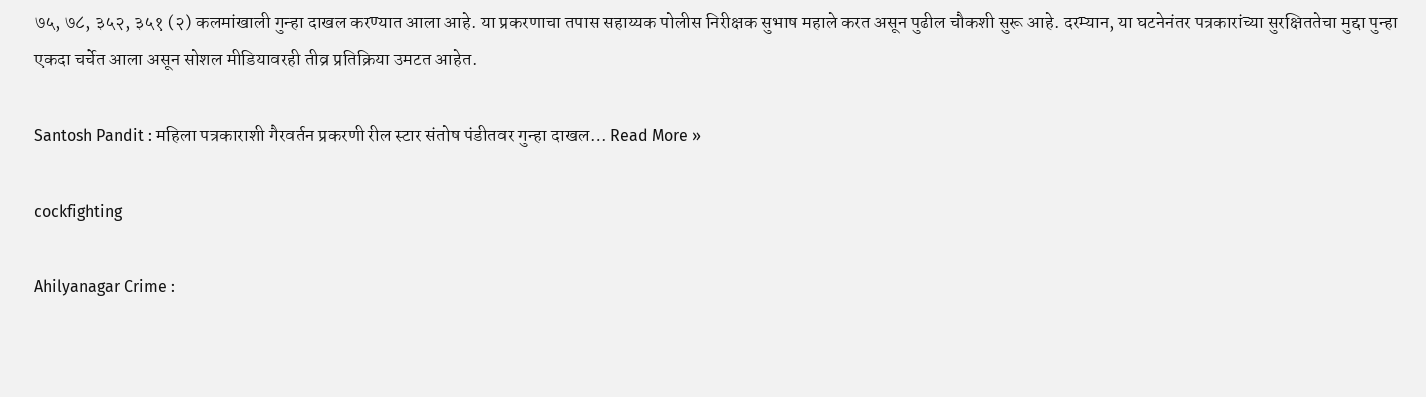७५, ७८, ३५२, ३५१ (२) कलमांखाली गुन्हा दाखल करण्यात आला आहे. या प्रकरणाचा तपास सहाय्यक पोलीस निरीक्षक सुभाष महाले करत असून पुढील चौकशी सुरू आहे. दरम्यान, या घटनेनंतर पत्रकारांच्या सुरक्षिततेचा मुद्दा पुन्हा एकदा चर्चेत आला असून सोशल मीडियावरही तीव्र प्रतिक्रिया उमटत आहेत.

Santosh Pandit : महिला पत्रकाराशी गैरवर्तन प्रकरणी रील स्टार संतोष पंडीतवर गुन्हा दाखल… Read More »

cockfighting

Ahilyanagar Crime :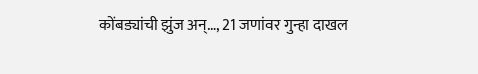कोंबड्यांची झुंज अन्…, 21 जणांवर गुन्हा दाखल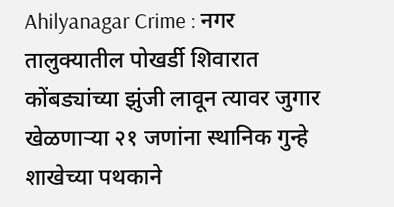Ahilyanagar Crime : नगर तालुक्यातील पोखर्डी शिवारात कोंबड्यांच्या झुंजी लावून त्यावर जुगार खेळणाऱ्या २१ जणांना स्थानिक गुन्हे शाखेच्या पथकाने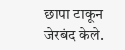छापा टाकून जेरबंद केले.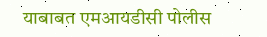याबाबत एमआयडीसी पोलीस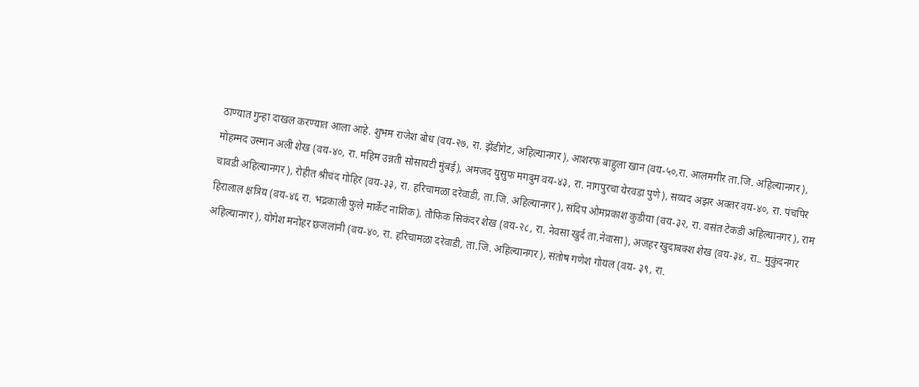ठाण्यात गुन्हा दाखल करण्यात आला आहे. शुभम राजेश बोध (वय-२७, रा. झेंडीगेट, अहिल्यानगर), आशरफ बाहुला खान (वय-५०,रा. आलमगीर ता.जि. अहिल्यानगर), मोहम्मद उस्मान अली शेख (वय-४०, रा. महिम उन्नती सोसायटी मुंबई), अमजद युसुफ मगदुम वय-४३, रा. नागपुरचा येरवडा पुणे), सय्यद अझर अक्तर वय-४०, रा. पंचपिर चावडी अहिल्यानगर), रोहीत श्रीचंद गोहिर (वय-३३, रा. हरिचामळा दरेवाडी, ता.जि. अहिल्यानगर), संदिप ओमप्रकाश कुडीया (वय-३२, रा. वसंत टेकडी अहिल्यानगर), राम हिरालाल क्षत्रिय (वय-४६ रा. भद्रकाली फुले मार्केट नाशिक), तौफिक सिकंदर शेख (वय-२८, रा. नेवसा खुर्द ता.नेवासा), अजहर खुदाबक्श शेख (वय-३४, रा.. मुकुंदनगर अहिल्यानगर), योगेश मनोहर छजलांनी (वय-४०, रा. हरिचामळा दरेवाडी, ता.जि. अहिल्यानगर), संतोष गणेश गोयल (वय- ३९, रा.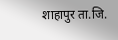शाहापुर ता.जि.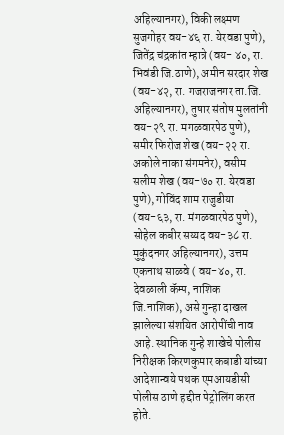अहिल्यानगर), विकी लक्ष्मण सुजगोहर वय-४६ रा. येरवडा पुणे), जितेंद्र चंद्रकांत म्हात्रे (वय- ४०, रा. भिवंडी जि.ठाणे), अमीन सरदार शेख (वय-४२, रा. गजराजनगर ता.जि. अहिल्यानगर), तुषार संतोष मुलतांनी वय-२९ रा. मगळवारपेठ पुणे), समीर फिरोज शेख (वय-२२ रा. अकोले नाका संगमनेर), वसीम सलीम शेख (वय-७० रा. येरवडा पुणे), गोविंद शाम राजुडीया (वय-६३, रा. मंगळवारपेठ पुणे), सोहेल कबीर सय्यद वय-३८ रा. मुकुंदनगर अहिल्यानगर), उत्तम एकनाथ साळवे ( वय-४०, रा. देवळाली कॅम्प, नाशिक जि.नाशिक), असे गुन्हा दाखल झालेल्या संशयित आरोपींची नाव आहे. स्थानिक गुन्हे शाखेचे पोलीस निरीक्षक किरणकुमार कबाडी यांच्या आदेशान्वये पथक एमआयडीसी पोलीस ठाणे हद्दीत पेट्रोलिंग करत होते.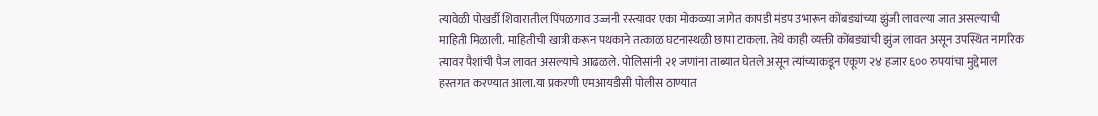त्यावेळी पोखर्डी शिवारातील पिंपळगाव उज्जनी रस्त्यावर एका मोकळ्या जागेत कापडी मंडप उभारून कोंबड्यांच्या झुंजी लावल्या जात असल्याची माहिती मिळाली. माहितीची खात्री करून पथकाने तत्काळ घटनास्थळी छापा टाकला. तेथे काही व्यक्ती कोंबड्यांची झुंज लावत असून उपस्थित नागरिक त्यावर पैशांची पैज लावत असल्याचे आढळले. पोलिसांनी २१ जणांना ताब्यात घेतले असून त्यांच्याकडून एकूण २४ हजार ६०० रुपयांचा मुद्देमाल हस्तगत करण्यात आला.या प्रकरणी एमआयडीसी पोलीस ठाण्यात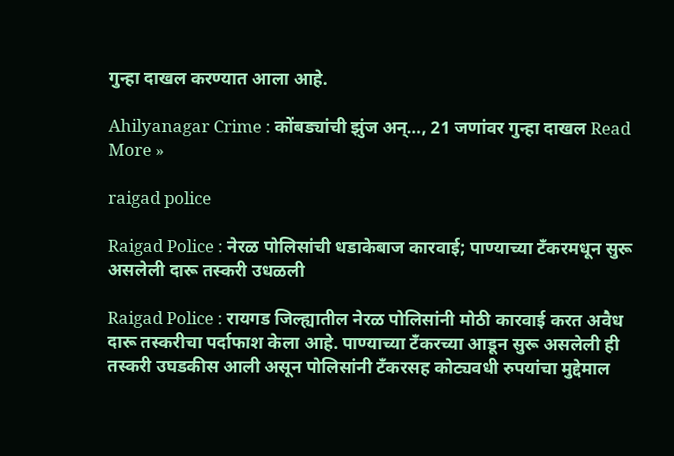गुन्हा दाखल करण्यात आला आहे.

Ahilyanagar Crime : कोंबड्यांची झुंज अन्…, 21 जणांवर गुन्हा दाखल Read More »

raigad police

Raigad Police : नेरळ पोलिसांची धडाकेबाज कारवाई; पाण्याच्या टँकरमधून सुरू असलेली दारू तस्करी उधळली

Raigad Police : रायगड जिल्ह्यातील नेरळ पोलिसांनी मोठी कारवाई करत अवैध दारू तस्करीचा पर्दाफाश केला आहे. पाण्याच्या टँकरच्या आडून सुरू असलेली ही तस्करी उघडकीस आली असून पोलिसांनी टँकरसह कोट्यवधी रुपयांचा मुद्देमाल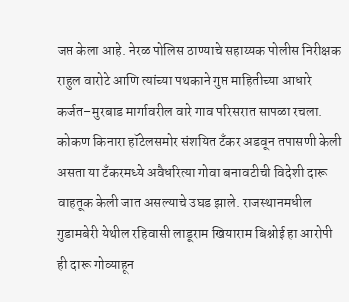जप्त केला आहे. नेरळ पोलिस ठाण्याचे सहाय्यक पोलीस निरीक्षक राहुल वारोटे आणि त्यांच्या पथकाने गुप्त माहितीच्या आधारे कर्जत–मुरबाड मार्गावरील वारे गाव परिसरात सापळा रचला. कोकण किनारा हॉटेलसमोर संशयित टँकर अडवून तपासणी केली असता या टँकरमध्ये अवैधरित्या गोवा बनावटीची विदेशी दारू वाहतूक केली जात असल्याचे उघड झाले. राजस्थानमधील गुडामबेरी येथील रहिवासी लाडूराम खियाराम बिश्नोई हा आरोपी ही दारू गोव्याहून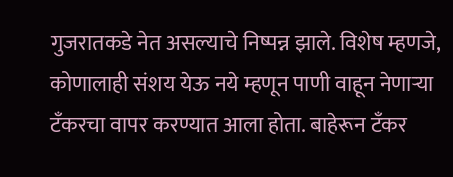गुजरातकडे नेत असल्याचे निष्पन्न झाले. विशेष म्हणजे, कोणालाही संशय येऊ नये म्हणून पाणी वाहून नेणाऱ्या टँकरचा वापर करण्यात आला होता. बाहेरून टँकर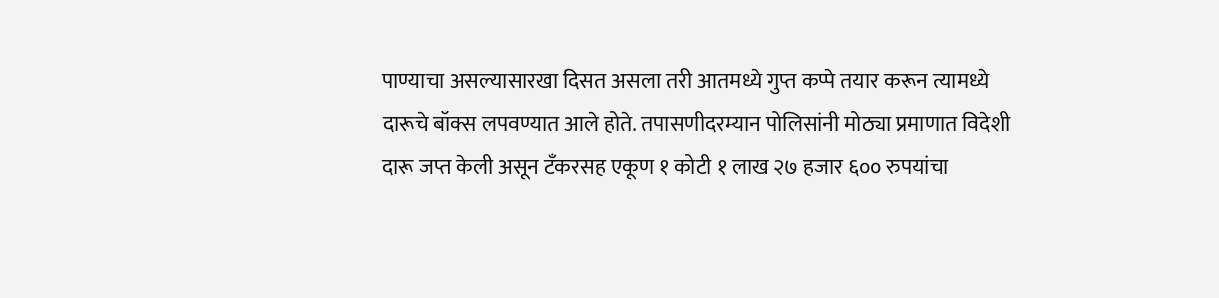पाण्याचा असल्यासारखा दिसत असला तरी आतमध्ये गुप्त कप्पे तयार करून त्यामध्ये दारूचे बॉक्स लपवण्यात आले होते. तपासणीदरम्यान पोलिसांनी मोठ्या प्रमाणात विदेशी दारू जप्त केली असून टँकरसह एकूण १ कोटी १ लाख २७ हजार ६०० रुपयांचा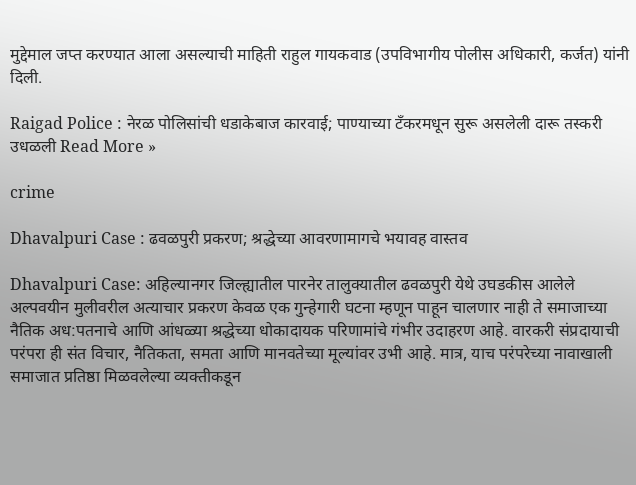मुद्देमाल जप्त करण्यात आला असल्याची माहिती राहुल गायकवाड (उपविभागीय पोलीस अधिकारी, कर्जत) यांनी दिली.

Raigad Police : नेरळ पोलिसांची धडाकेबाज कारवाई; पाण्याच्या टँकरमधून सुरू असलेली दारू तस्करी उधळली Read More »

crime

Dhavalpuri Case : ढवळपुरी प्रकरण; श्रद्धेच्या आवरणामागचे भयावह वास्तव

Dhavalpuri Case: अहिल्यानगर जिल्ह्यातील पारनेर तालुक्यातील ढवळपुरी येथे उघडकीस आलेले अल्पवयीन मुलीवरील अत्याचार प्रकरण केवळ एक गुन्हेगारी घटना म्हणून पाहून चालणार नाही ते समाजाच्या नैतिक अध:पतनाचे आणि आंधळ्या श्रद्धेच्या धोकादायक परिणामांचे गंभीर उदाहरण आहे. वारकरी संप्रदायाची परंपरा ही संत विचार, नैतिकता, समता आणि मानवतेच्या मूल्यांवर उभी आहे. मात्र, याच परंपरेच्या नावाखाली समाजात प्रतिष्ठा मिळवलेल्या व्यक्तीकडून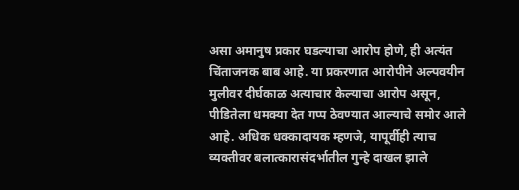असा अमानुष प्रकार घडल्याचा आरोप होणे, ही अत्यंत चिंताजनक बाब आहे. या प्रकरणात आरोपीने अल्पवयीन मुलीवर दीर्घकाळ अत्याचार केल्याचा आरोप असून, पीडितेला धमक्या देत गप्प ठेवण्यात आल्याचे समोर आले आहे. अधिक धक्कादायक म्हणजे, यापूर्वीही त्याच व्यक्तीवर बलात्कारासंदर्भातील गुन्हे दाखल झाले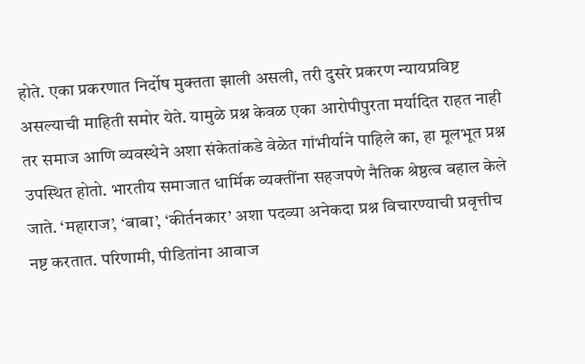होते. एका प्रकरणात निर्दोष मुक्तता झाली असली, तरी दुसरे प्रकरण न्यायप्रविष्ट असल्याची माहिती समोर येते. यामुळे प्रश्न केवळ एका आरोपीपुरता मर्यादित राहत नाही तर समाज आणि व्यवस्थेने अशा संकेतांकडे वेळेत गांभीर्याने पाहिले का, हा मूलभूत प्रश्न उपस्थित होतो. भारतीय समाजात धार्मिक व्यक्तींना सहजपणे नैतिक श्रेष्ठत्व बहाल केले जाते. ‘महाराज’, ‘बाबा’, ‘कीर्तनकार’ अशा पदव्या अनेकदा प्रश्न विचारण्याची प्रवृत्तीच नष्ट करतात. परिणामी, पीडितांना आवाज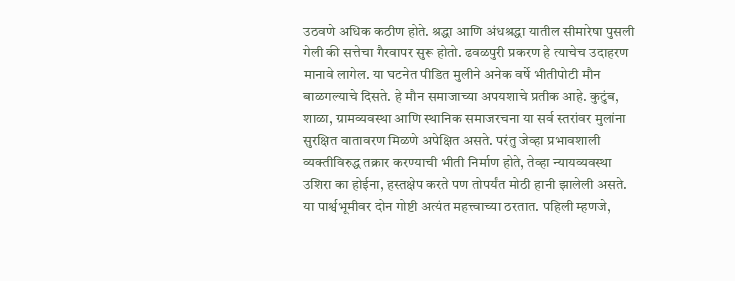उठवणे अधिक कठीण होते. श्रद्धा आणि अंधश्रद्धा यातील सीमारेषा पुसली गेली की सत्तेचा गैरवापर सुरू होतो. ढवळपुरी प्रकरण हे त्याचेच उदाहरण मानावे लागेल. या घटनेत पीडित मुलीने अनेक वर्षे भीतीपोटी मौन बाळगल्याचे दिसते. हे मौन समाजाच्या अपयशाचे प्रतीक आहे. कुटुंब, शाळा, ग्रामव्यवस्था आणि स्थानिक समाजरचना या सर्व स्तरांवर मुलांना सुरक्षित वातावरण मिळणे अपेक्षित असते. परंतु जेव्हा प्रभावशाली व्यक्तीविरुद्ध तक्रार करण्याची भीती निर्माण होते, तेव्हा न्यायव्यवस्था उशिरा का होईना, हस्तक्षेप करते पण तोपर्यंत मोठी हानी झालेली असते. या पार्श्वभूमीवर दोन गोष्टी अत्यंत महत्त्वाच्या ठरतात. पहिली म्हणजे,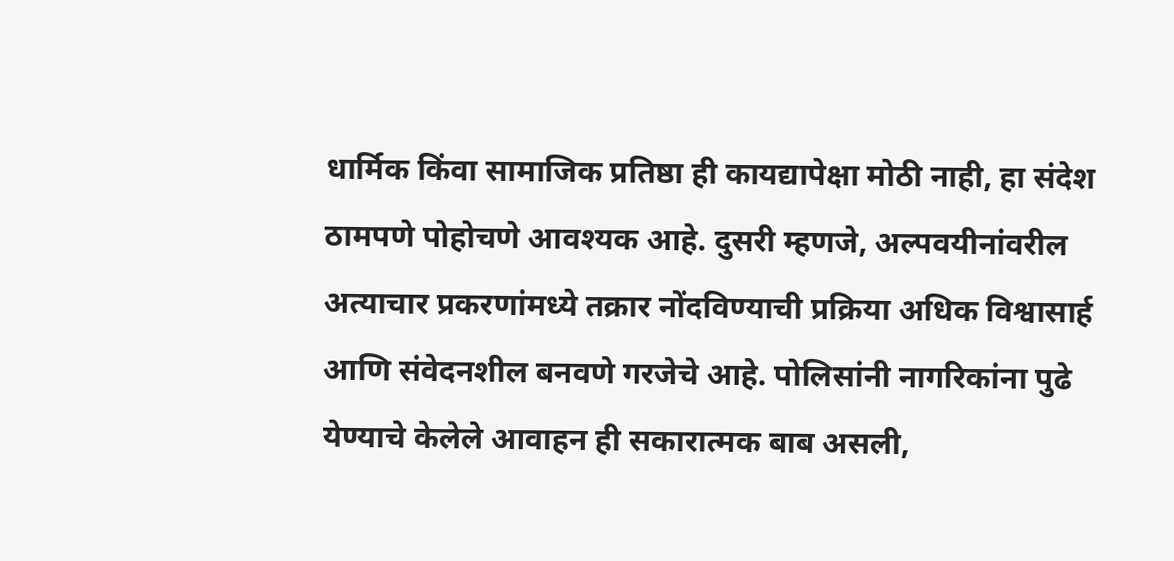धार्मिक किंवा सामाजिक प्रतिष्ठा ही कायद्यापेक्षा मोठी नाही, हा संदेश ठामपणे पोहोचणे आवश्यक आहे. दुसरी म्हणजे, अल्पवयीनांवरील अत्याचार प्रकरणांमध्ये तक्रार नोंदविण्याची प्रक्रिया अधिक विश्वासार्ह आणि संवेदनशील बनवणे गरजेचे आहे. पोलिसांनी नागरिकांना पुढे येण्याचे केलेले आवाहन ही सकारात्मक बाब असली,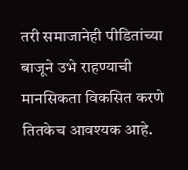तरी समाजानेही पीडितांच्या बाजूने उभे राहण्याची मानसिकता विकसित करणे तितकेच आवश्यक आहे.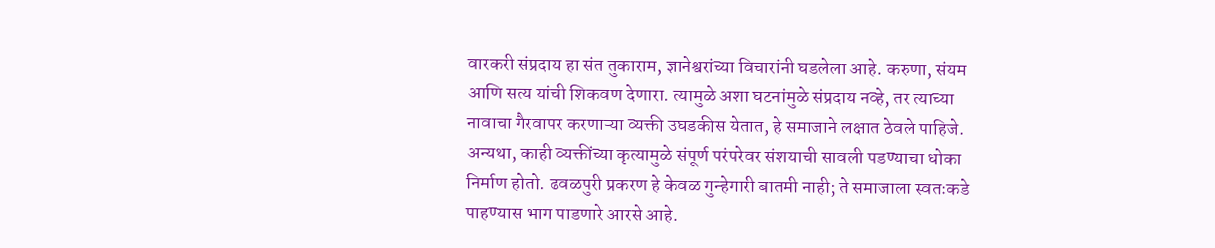वारकरी संप्रदाय हा संत तुकाराम, ज्ञानेश्वरांच्या विचारांनी घडलेला आहे. करुणा, संयम आणि सत्य यांची शिकवण देणारा. त्यामुळे अशा घटनांमुळे संप्रदाय नव्हे, तर त्याच्या नावाचा गैरवापर करणाऱ्या व्यक्ती उघडकीस येतात, हे समाजाने लक्षात ठेवले पाहिजे. अन्यथा, काही व्यक्तींच्या कृत्यामुळे संपूर्ण परंपरेवर संशयाची सावली पडण्याचा धोका निर्माण होतो. ढवळपुरी प्रकरण हे केवळ गुन्हेगारी बातमी नाही; ते समाजाला स्वतःकडे पाहण्यास भाग पाडणारे आरसे आहे.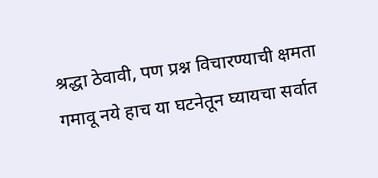श्रद्धा ठेवावी, पण प्रश्न विचारण्याची क्षमता गमावू नये हाच या घटनेतून घ्यायचा सर्वात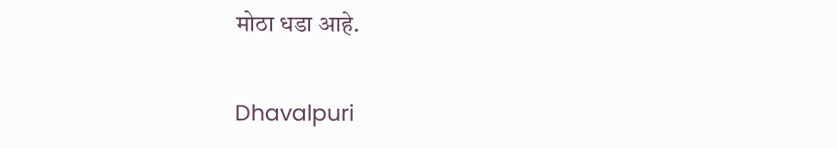मोठा धडा आहे.

Dhavalpuri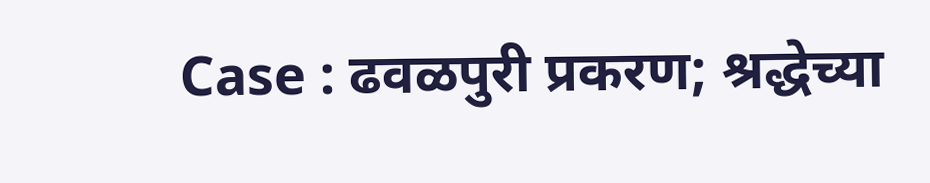Case : ढवळपुरी प्रकरण; श्रद्धेच्या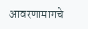आवरणामागचे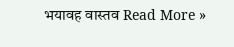भयावह वास्तव Read More »